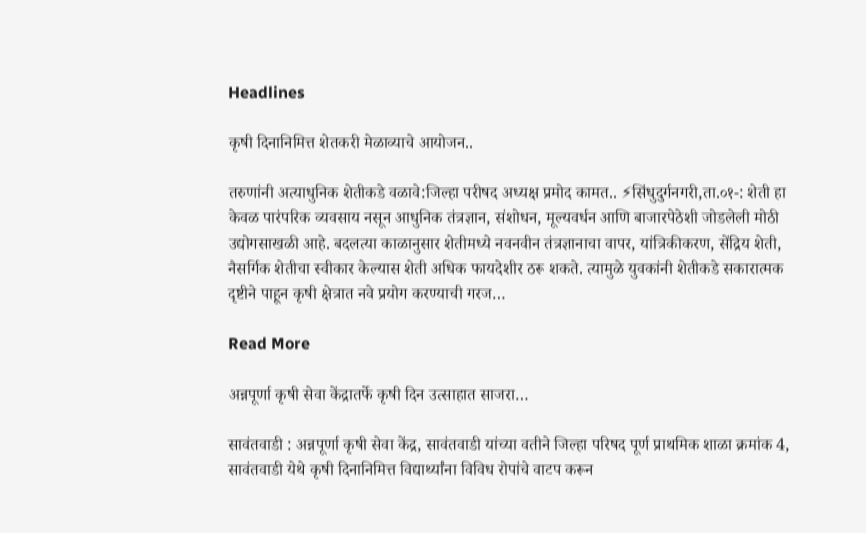Headlines

कृषी दिनानिमित्त शेतकरी मेळाव्याचे आयोजन..

तरुणांनी अत्याधुनिक शेतीकडे वळावे:जिल्हा परीषद अध्यक्ष प्रमोद कामत.. ⚡सिंधुदुर्गनगरी,ता.०१-: शेती हा केवळ पारंपरिक व्यवसाय नसून आधुनिक तंत्रज्ञान, संशोधन, मूल्यवर्धन आणि बाजारपेठेशी जोडलेली मोठी उद्योगसाखळी आहे. बदलत्या काळानुसार शेतीमध्ये नवनवीन तंत्रज्ञानाचा वापर, यांत्रिकीकरण, सेंद्रिय शेती, नैसर्गिक शेतीचा स्वीकार केल्यास शेती अधिक फायदेशीर ठरू शकते. त्यामुळे युवकांनी शेतीकडे सकारात्मक दृष्टीने पाहून कृषी क्षेत्रात नवे प्रयोग करण्याची गरज…

Read More

अन्नपूर्णा कृषी सेवा केंद्रातर्फे कृषी दिन उत्साहात साजरा…

सावंतवाडी : अन्नपूर्णा कृषी सेवा केंद्र, सावंतवाडी यांच्या वतीने जिल्हा परिषद पूर्ण प्राथमिक शाळा क्रमांक 4, सावंतवाडी येथे कृषी दिनानिमित्त विद्यार्थ्यांना विविध रोपांचे वाटप करून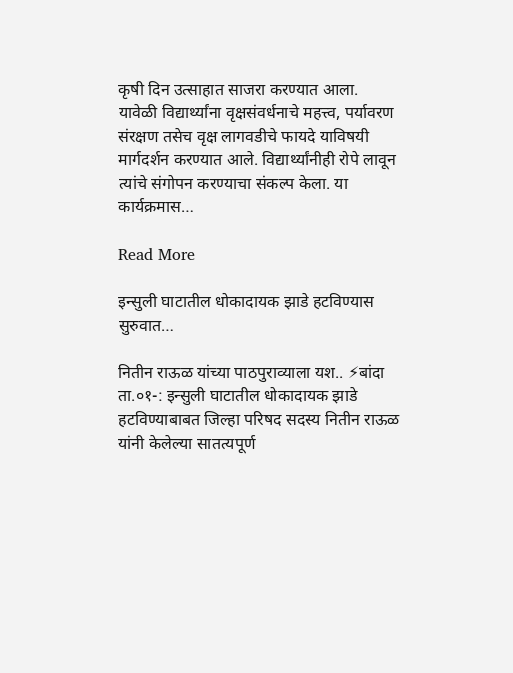कृषी दिन उत्साहात साजरा करण्यात आला. यावेळी विद्यार्थ्यांना वृक्षसंवर्धनाचे महत्त्व, पर्यावरण संरक्षण तसेच वृक्ष लागवडीचे फायदे याविषयी मार्गदर्शन करण्यात आले. विद्यार्थ्यांनीही रोपे लावून त्यांचे संगोपन करण्याचा संकल्प केला. या कार्यक्रमास…

Read More

इन्सुली घाटातील धोकादायक झाडे हटविण्यास सुरुवात…

नितीन राऊळ यांच्या पाठपुराव्याला यश.. ⚡बांदा ता.०१-: इन्सुली घाटातील धोकादायक झाडे हटविण्याबाबत जिल्हा परिषद सदस्य नितीन राऊळ यांनी केलेल्या सातत्यपूर्ण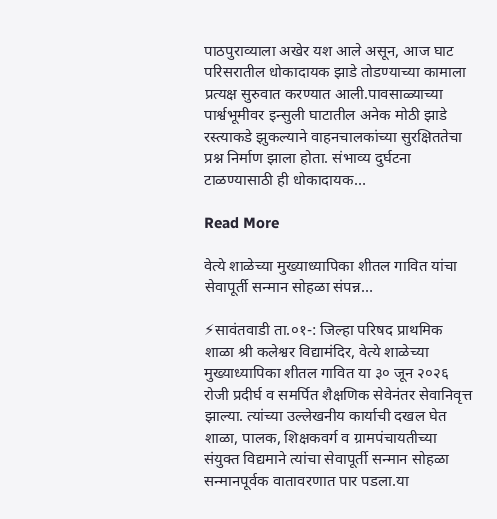पाठपुराव्याला अखेर यश आले असून, आज घाट परिसरातील धोकादायक झाडे तोडण्याच्या कामाला प्रत्यक्ष सुरुवात करण्यात आली.पावसाळ्याच्या पार्श्वभूमीवर इन्सुली घाटातील अनेक मोठी झाडे रस्त्याकडे झुकल्याने वाहनचालकांच्या सुरक्षिततेचा प्रश्न निर्माण झाला होता. संभाव्य दुर्घटना टाळण्यासाठी ही धोकादायक…

Read More

वेत्ये शाळेच्या मुख्याध्यापिका शीतल गावित यांचा सेवापूर्ती सन्मान सोहळा संपन्न…

⚡सावंतवाडी ता.०१-: जिल्हा परिषद प्राथमिक शाळा श्री कलेश्वर विद्यामंदिर, वेत्ये शाळेच्या मुख्याध्यापिका शीतल गावित या ३० जून २०२६ रोजी प्रदीर्घ व समर्पित शैक्षणिक सेवेनंतर सेवानिवृत्त झाल्या. त्यांच्या उल्लेखनीय कार्याची दखल घेत शाळा, पालक, शिक्षकवर्ग व ग्रामपंचायतीच्या संयुक्त विद्यमाने त्यांचा सेवापूर्ती सन्मान सोहळा सन्मानपूर्वक वातावरणात पार पडला.या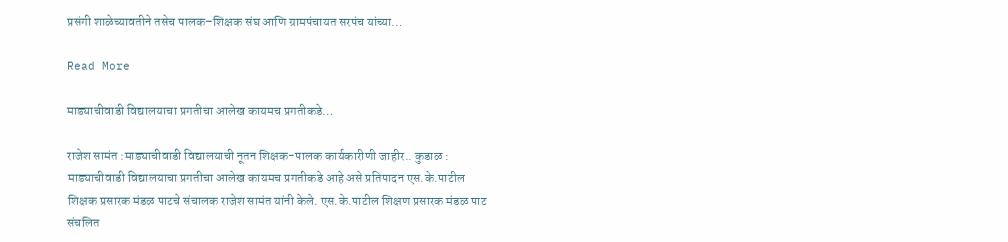प्रसंगी शाळेच्यावतीने तसेच पालक–शिक्षक संघ आणि ग्रामपंचायत सरपंच यांच्या…

Read More

माड्याचीवाडी विद्यालयाचा प्रगतीचा आलेख कायमच प्रगतीकडे…

राजेश सामंत :माड्याचीवाडी विद्यालयाची नूतन शिक्षक-पालक कार्यकारीणी जाहीर.. कुडाळ : माड्याचीवाडी विद्यालयाचा प्रगतीचा आलेख कायमच प्रगतीकडे आहे असे प्रतिपादन एस.के.पाटील शिक्षक प्रसारक मंडळ पाटचे संचालक राजेश सामंत यांनी केले. एस.के.पाटील शिक्षण प्रसारक मंडळ पाट संचलित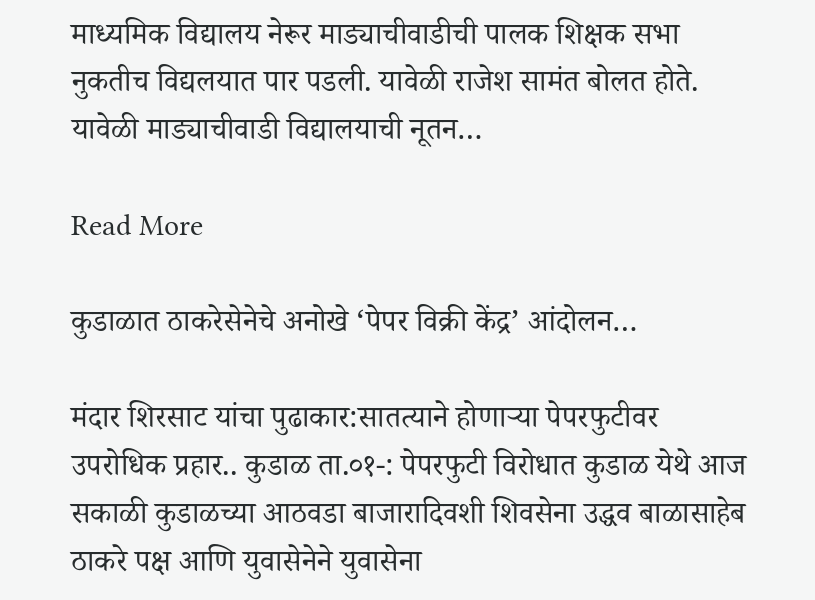माध्यमिक विद्यालय नेरूर माड्याचीवाडीची पालक शिक्षक सभा नुकतीच विद्यलयात पार पडली. यावेळी राजेश सामंत बोलत होते. यावेळी माड्याचीवाडी विद्यालयाची नूतन…

Read More

कुडाळात ठाकरेसेनेचे अनोखे ‘पेपर विक्री केंद्र’ आंदोलन…

मंदार शिरसाट यांचा पुढाकार:सातत्याने होणाऱ्या पेपरफुटीवर उपरोधिक प्रहार.. कुडाळ ता.०१-: पेपरफुटी विरोधात कुडाळ येथे आज सकाळी कुडाळच्या आठवडा बाजारादिवशी शिवसेना उद्धव बाळासाहेब ठाकरे पक्ष आणि युवासेनेने युवासेना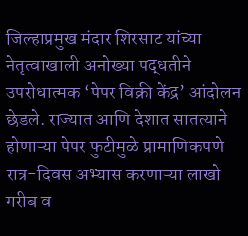जिल्हाप्रमुख मंदार शिरसाट यांच्या नेतृत्वाखाली अनोख्या पद्धतीने उपरोधात्मक ‘पेपर विक्री केंद्र’ आंदोलन छेडले. राज्यात आणि देशात सातत्याने होणाऱ्या पेपर फुटीमुळे प्रामाणिकपणे रात्र-दिवस अभ्यास करणाऱ्या लाखो गरीब व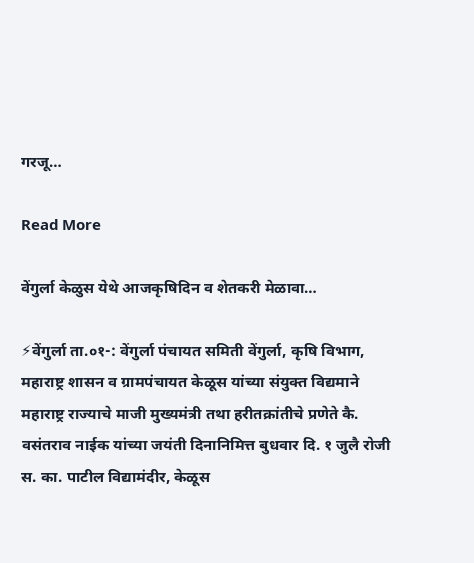गरजू…

Read More

वेंगुर्ला केळुस येथे आजकृषिदिन व शेतकरी मेळावा…

⚡वेंगुर्ला ता.०१-: वेंगुर्ला पंचायत समिती वेंगुर्ला, कृषि विभाग, महाराष्ट्र शासन व ग्रामपंचायत केळूस यांच्या संयुक्त विद्यमाने महाराष्ट्र राज्याचे माजी मुख्यमंत्री तथा हरीतक्रांतीचे प्रणेते कै. वसंतराव नाईक यांच्या जयंती दिनानिमित्त बुधवार दि. १ जुलै रोजी स. का. पाटील विद्यामंदीर, केळूस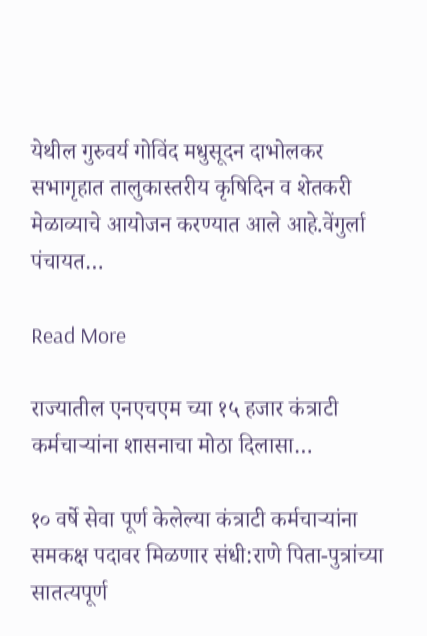येथील गुरुवर्य गोविंद मधुसूदन दाभोलकर सभागृहात तालुकास्तरीय कृषिदिन व शेतकरी मेळाव्याचे आयोजन करण्यात आले आहे.वेंगुर्ला पंचायत…

Read More

राज्यातील एनएचएम च्या १५ हजार कंत्राटी कर्मचाऱ्यांना शासनाचा मोठा दिलासा…

१० वर्षे सेवा पूर्ण केलेल्या कंत्राटी कर्मचाऱ्यांना समकक्ष पदावर मिळणार संधी:राणे पिता-पुत्रांच्या सातत्यपूर्ण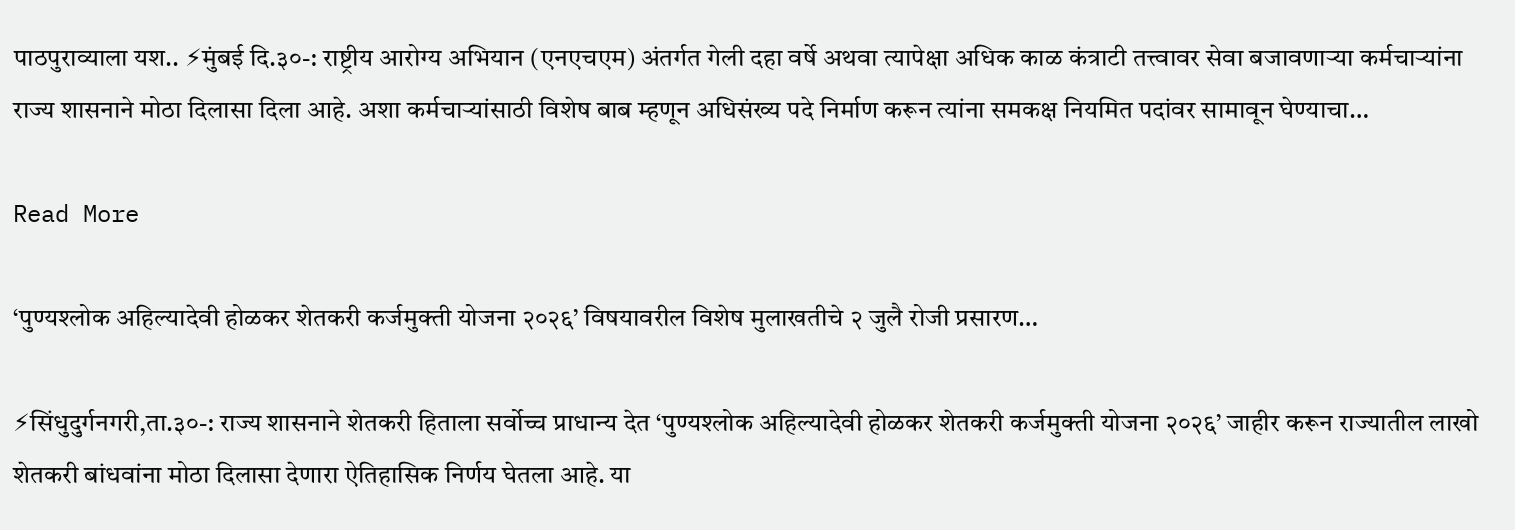पाठपुराव्याला यश.. ⚡मुंबई दि.३०-: राष्ट्रीय आरोग्य अभियान (एनएचएम) अंतर्गत गेली दहा वर्षे अथवा त्यापेक्षा अधिक काळ कंत्राटी तत्त्वावर सेवा बजावणाऱ्या कर्मचाऱ्यांना राज्य शासनाने मोठा दिलासा दिला आहे. अशा कर्मचाऱ्यांसाठी विशेष बाब म्हणून अधिसंख्य पदे निर्माण करून त्यांना समकक्ष नियमित पदांवर सामावून घेण्याचा…

Read More

‘पुण्यश्लोक अहिल्यादेवी होळकर शेतकरी कर्जमुक्ती योजना २०२६’ विषयावरील विशेष मुलाखतीचे २ जुलै रोजी प्रसारण…

⚡सिंधुदुर्गनगरी,ता.३०-: राज्य शासनाने शेतकरी हिताला सर्वोच्च प्राधान्य देत ‘पुण्यश्लोक अहिल्यादेवी होळकर शेतकरी कर्जमुक्ती योजना २०२६’ जाहीर करून राज्यातील लाखो शेतकरी बांधवांना मोठा दिलासा देणारा ऐतिहासिक निर्णय घेतला आहे. या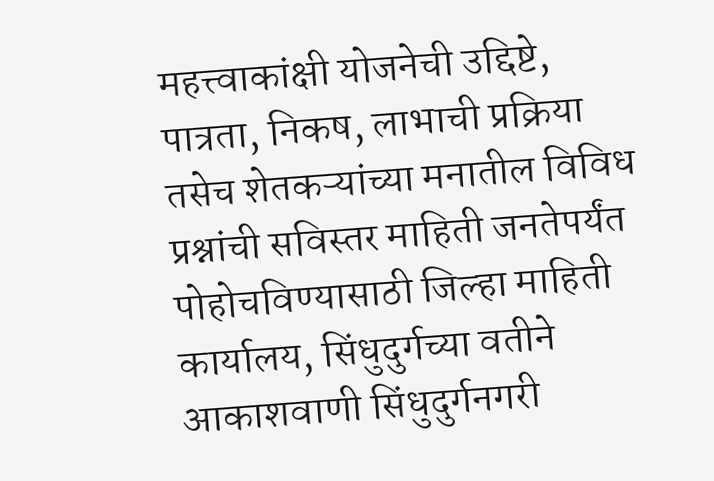महत्त्वाकांक्षी योजनेची उद्दिष्टे, पात्रता, निकष, लाभाची प्रक्रिया तसेच शेतकऱ्यांच्या मनातील विविध प्रश्नांची सविस्तर माहिती जनतेपर्यंत पोहोचविण्यासाठी जिल्हा माहिती कार्यालय, सिंधुदुर्गच्या वतीने आकाशवाणी सिंधुदुर्गनगरी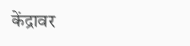केंद्रावर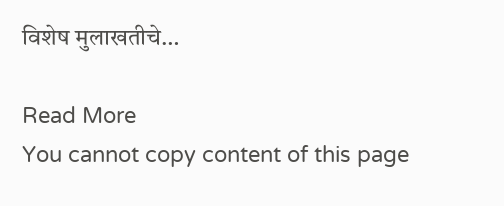विशेष मुलाखतीचे…

Read More
You cannot copy content of this page